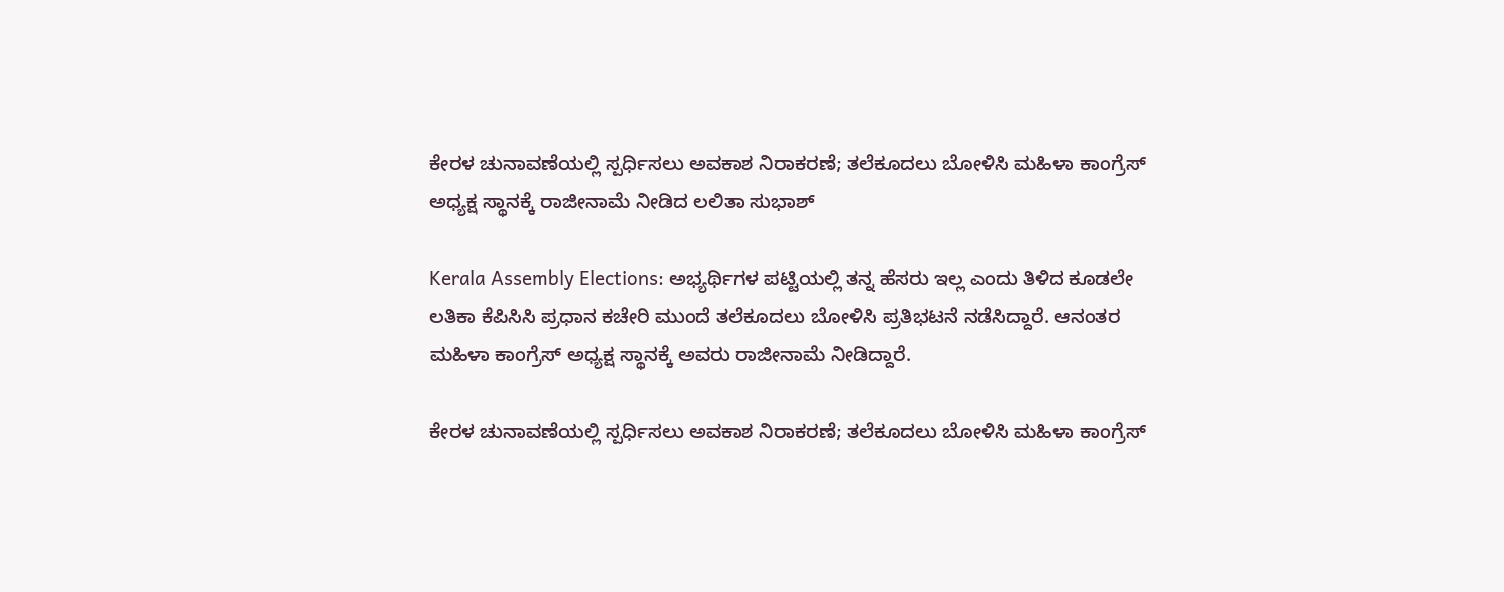ಕೇರಳ ಚುನಾವಣೆಯಲ್ಲಿ ಸ್ಪರ್ಧಿಸಲು ಅವಕಾಶ ನಿರಾಕರಣೆ; ತಲೆಕೂದಲು ಬೋಳಿಸಿ ಮಹಿಳಾ ಕಾಂಗ್ರೆಸ್ ಅಧ್ಯಕ್ಷ ಸ್ಥಾನಕ್ಕೆ ರಾಜೀನಾಮೆ ನೀಡಿದ ಲಲಿತಾ ಸುಭಾಶ್

Kerala Assembly Elections: ಅಭ್ಯರ್ಥಿಗಳ ಪಟ್ಟಿಯಲ್ಲಿ ತನ್ನ ಹೆಸರು ಇಲ್ಲ ಎಂದು ತಿಳಿದ ಕೂಡಲೇ ಲತಿಕಾ ಕೆಪಿಸಿಸಿ ಪ್ರಧಾನ ಕಚೇರಿ ಮುಂದೆ ತಲೆಕೂದಲು ಬೋಳಿಸಿ ಪ್ರತಿಭಟನೆ ನಡೆಸಿದ್ದಾರೆ. ಆನಂತರ ಮಹಿಳಾ ಕಾಂಗ್ರೆಸ್ ಅಧ್ಯಕ್ಷ ಸ್ಥಾನಕ್ಕೆ ಅವರು ರಾಜೀನಾಮೆ ನೀಡಿದ್ದಾರೆ.

ಕೇರಳ ಚುನಾವಣೆಯಲ್ಲಿ ಸ್ಪರ್ಧಿಸಲು ಅವಕಾಶ ನಿರಾಕರಣೆ; ತಲೆಕೂದಲು ಬೋಳಿಸಿ ಮಹಿಳಾ ಕಾಂಗ್ರೆಸ್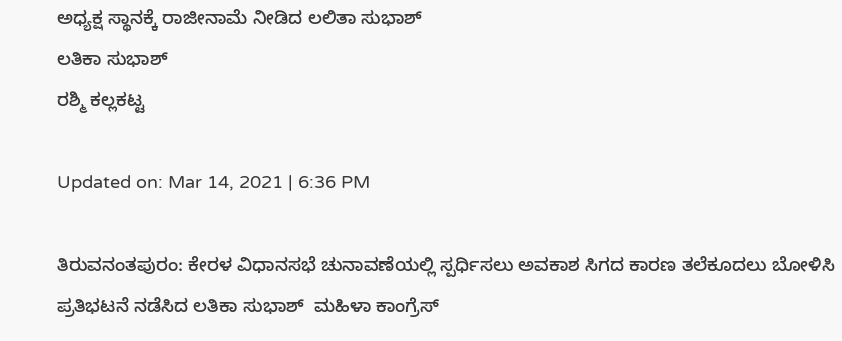ಅಧ್ಯಕ್ಷ ಸ್ಥಾನಕ್ಕೆ ರಾಜೀನಾಮೆ ನೀಡಿದ ಲಲಿತಾ ಸುಭಾಶ್
ಲತಿಕಾ ಸುಭಾಶ್
ರಶ್ಮಿ ಕಲ್ಲಕಟ್ಟ

Updated on: Mar 14, 2021 | 6:36 PM

ತಿರುವನಂತಪುರಂ: ಕೇರಳ ವಿಧಾನಸಭೆ ಚುನಾವಣೆಯಲ್ಲಿ ಸ್ಪರ್ಧಿಸಲು ಅವಕಾಶ ಸಿಗದ ಕಾರಣ ತಲೆಕೂದಲು ಬೋಳಿಸಿ ಪ್ರತಿಭಟನೆ ನಡೆಸಿದ ಲತಿಕಾ ಸುಭಾಶ್  ಮಹಿಳಾ ಕಾಂಗ್ರೆಸ್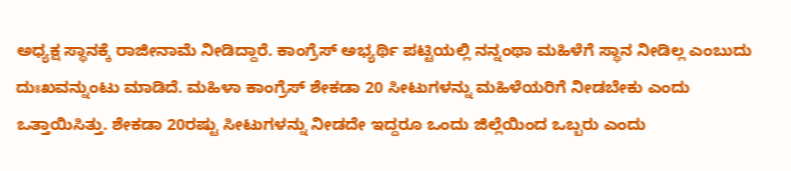ಅಧ್ಯಕ್ಷ ಸ್ಥಾನಕ್ಕೆ ರಾಜೀನಾಮೆ ನೀಡಿದ್ದಾರೆ. ಕಾಂಗ್ರೆಸ್ ಅಭ್ಯರ್ಥಿ ಪಟ್ಟಿಯಲ್ಲಿ ನನ್ನಂಥಾ ಮಹಿಳೆಗೆ ಸ್ಥಾನ ನೀಡಿಲ್ಲ ಎಂಬುದು ದುಃಖವನ್ನುಂಟು ಮಾಡಿದೆ. ಮಹಿಳಾ ಕಾಂಗ್ರೆಸ್ ಶೇಕಡಾ 20 ಸೀಟುಗಳನ್ನು ಮಹಿಳೆಯರಿಗೆ ನೀಡಬೇಕು ಎಂದು ಒತ್ತಾಯಿಸಿತ್ತು. ಶೇಕಡಾ 20ರಷ್ಟು ಸೀಟುಗಳನ್ನು ನೀಡದೇ ಇದ್ದರೂ ಒಂದು ಜಿಲ್ಲೆಯಿಂದ ಒಬ್ಬರು ಎಂದು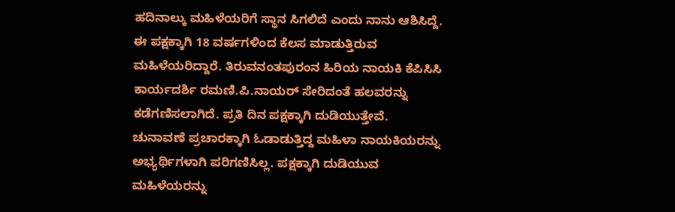ಹದಿನಾಲ್ಕು ಮಹಿಳೆಯರಿಗೆ ಸ್ಥಾನ ಸಿಗಲಿದೆ ಎಂದು ನಾನು ಆಶಿಸಿದ್ದೆ. ಈ ಪಕ್ಷಕ್ಕಾಗಿ 18 ವರ್ಷಗಳಿಂದ ಕೆಲಸ ಮಾಡುತ್ತಿರುವ ಮಹಿಳೆಯರಿದ್ದಾರೆ. ತಿರುವನಂತಪುರಂನ ಹಿರಿಯ ನಾಯಕಿ ಕೆಪಿಸಿಸಿ ಕಾರ್ಯದರ್ಶಿ ರಮಣಿ.ಪಿ.ನಾಯರ್ ಸೇರಿದಂತೆ ಹಲವರನ್ನು ಕಡೆಗಣಿಸಲಾಗಿದೆ. ಪ್ರತಿ ದಿನ ಪಕ್ಷಕ್ಕಾಗಿ ದುಡಿಯುತ್ತೇವೆ. ಚುನಾವಣೆ ಪ್ರಚಾರಕ್ಕಾಗಿ ಓಡಾಡುತ್ತಿದ್ದ ಮಹಿಳಾ ನಾಯಕಿಯರನ್ನು ಅಭ್ಯರ್ಥಿಗಳಾಗಿ ಪರಿಗಣಿಸಿಲ್ಲ. ಪಕ್ಷಕ್ಕಾಗಿ ದುಡಿಯುವ ಮಹಿಳೆಯರನ್ನು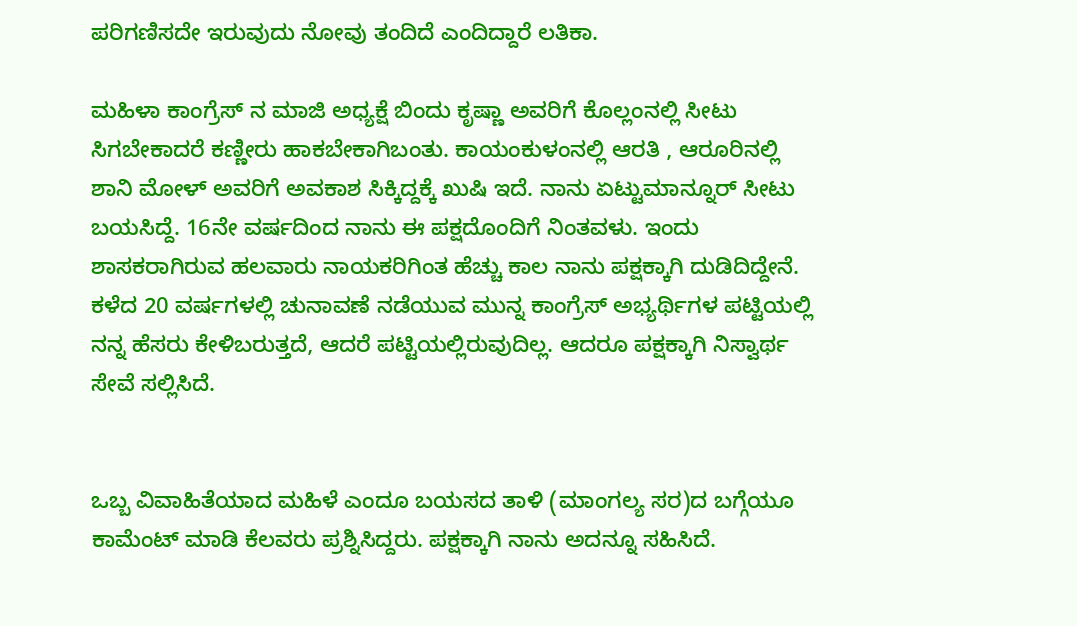ಪರಿಗಣಿಸದೇ ಇರುವುದು ನೋವು ತಂದಿದೆ ಎಂದಿದ್ದಾರೆ ಲತಿಕಾ.

ಮಹಿಳಾ ಕಾಂಗ್ರೆಸ್ ನ ಮಾಜಿ ಅಧ್ಯಕ್ಷೆ ಬಿಂದು ಕೃಷ್ಣಾ ಅವರಿಗೆ ಕೊಲ್ಲಂನಲ್ಲಿ ಸೀಟು ಸಿಗಬೇಕಾದರೆ ಕಣ್ಣೀರು ಹಾಕಬೇಕಾಗಿಬಂತು. ಕಾಯಂಕುಳಂನಲ್ಲಿ ಆರತಿ , ಆರೂರಿನಲ್ಲಿ ಶಾನಿ ಮೋಳ್ ಅವರಿಗೆ ಅವಕಾಶ ಸಿಕ್ಕಿದ್ದಕ್ಕೆ ಖುಷಿ ಇದೆ. ನಾನು ಏಟ್ಟುಮಾನ್ನೂರ್ ಸೀಟು ಬಯಸಿದ್ದೆ. 16ನೇ ವರ್ಷದಿಂದ ನಾನು ಈ ಪಕ್ಷದೊಂದಿಗೆ ನಿಂತವಳು. ಇಂದು ಶಾಸಕರಾಗಿರುವ ಹಲವಾರು ನಾಯಕರಿಗಿಂತ ಹೆಚ್ಚು ಕಾಲ ನಾನು ಪಕ್ಷಕ್ಕಾಗಿ ದುಡಿದಿದ್ದೇನೆ. ಕಳೆದ 20 ವರ್ಷಗಳಲ್ಲಿ ಚುನಾವಣೆ ನಡೆಯುವ ಮುನ್ನ ಕಾಂಗ್ರೆಸ್ ಅಭ್ಯರ್ಥಿಗಳ ಪಟ್ಟಿಯಲ್ಲಿ ನನ್ನ ಹೆಸರು ಕೇಳಿಬರುತ್ತದೆ, ಆದರೆ ಪಟ್ಟಿಯಲ್ಲಿರುವುದಿಲ್ಲ. ಆದರೂ ಪಕ್ಷಕ್ಕಾಗಿ ನಿಸ್ವಾರ್ಥ ಸೇವೆ ಸಲ್ಲಿಸಿದೆ.


ಒಬ್ಬ ವಿವಾಹಿತೆಯಾದ ಮಹಿಳೆ ಎಂದೂ ಬಯಸದ ತಾಳಿ (ಮಾಂಗಲ್ಯ ಸರ)ದ ಬಗ್ಗೆಯೂ ಕಾಮೆಂಟ್ ಮಾಡಿ ಕೆಲವರು ಪ್ರಶ್ನಿಸಿದ್ದರು. ಪಕ್ಷಕ್ಕಾಗಿ ನಾನು ಅದನ್ನೂ ಸಹಿಸಿದೆ.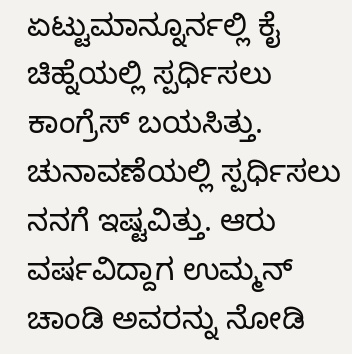ಏಟ್ಟುಮಾನ್ನೂರ್ನಲ್ಲಿ ಕೈ ಚಿಹ್ನೆಯಲ್ಲಿ ಸ್ಪರ್ಧಿಸಲು ಕಾಂಗ್ರೆಸ್ ಬಯಸಿತ್ತು. ಚುನಾವಣೆಯಲ್ಲಿ ಸ್ಪರ್ಧಿಸಲು ನನಗೆ ಇಷ್ಟವಿತ್ತು. ಆರು ವರ್ಷವಿದ್ದಾಗ ಉಮ್ಮನ್ ಚಾಂಡಿ ಅವರನ್ನು ನೋಡಿ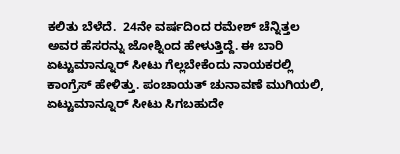ಕಲಿತು ಬೆಳೆದೆ.  24ನೇ ವರ್ಷದಿಂದ ರಮೇಶ್ ಚೆನ್ನಿತ್ತಲ ಅವರ ಹೆಸರನ್ನು ಜೋಶ್ನಿಂದ ಹೇಳುತ್ತಿದ್ದೆ. ಈ ಬಾರಿ ಏಟ್ಟುಮಾನ್ನೂರ್ ಸೀಟು ಗೆಲ್ಲಬೇಕೆಂದು ನಾಯಕರಲ್ಲಿ ಕಾಂಗ್ರೆಸ್ ಹೇಳಿತ್ತು. ಪಂಚಾಯತ್ ಚುನಾವಣೆ ಮುಗಿಯಲಿ, ಏಟ್ಟುಮಾನ್ನೂರ್ ಸೀಟು ಸಿಗಬಹುದೇ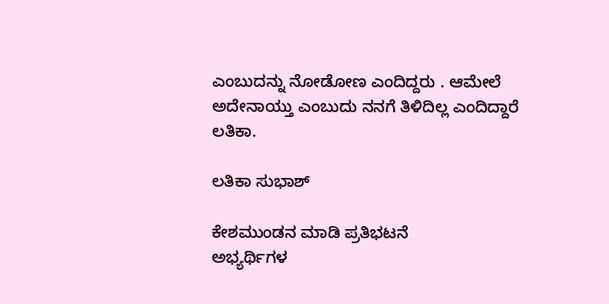ಎಂಬುದನ್ನು ನೋಡೋಣ ಎಂದಿದ್ದರು . ಆಮೇಲೆ ಅದೇನಾಯ್ತು ಎಂಬುದು ನನಗೆ ತಿಳಿದಿಲ್ಲ ಎಂದಿದ್ದಾರೆ ಲತಿಕಾ.

ಲತಿಕಾ ಸುಭಾಶ್

ಕೇಶಮುಂಡನ ಮಾಡಿ ಪ್ರತಿಭಟನೆ
ಅಭ್ಯರ್ಥಿಗಳ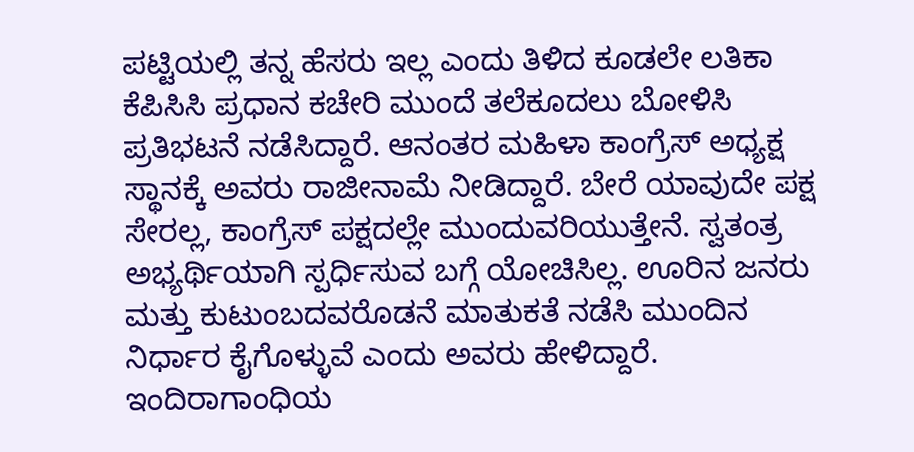ಪಟ್ಟಿಯಲ್ಲಿ ತನ್ನ ಹೆಸರು ಇಲ್ಲ ಎಂದು ತಿಳಿದ ಕೂಡಲೇ ಲತಿಕಾ ಕೆಪಿಸಿಸಿ ಪ್ರಧಾನ ಕಚೇರಿ ಮುಂದೆ ತಲೆಕೂದಲು ಬೋಳಿಸಿ ಪ್ರತಿಭಟನೆ ನಡೆಸಿದ್ದಾರೆ. ಆನಂತರ ಮಹಿಳಾ ಕಾಂಗ್ರೆಸ್ ಅಧ್ಯಕ್ಷ ಸ್ಥಾನಕ್ಕೆ ಅವರು ರಾಜೀನಾಮೆ ನೀಡಿದ್ದಾರೆ. ಬೇರೆ ಯಾವುದೇ ಪಕ್ಷ ಸೇರಲ್ಲ, ಕಾಂಗ್ರೆಸ್ ಪಕ್ಷದಲ್ಲೇ ಮುಂದುವರಿಯುತ್ತೇನೆ. ಸ್ವತಂತ್ರ ಅಭ್ಯರ್ಥಿಯಾಗಿ ಸ್ಪರ್ಧಿಸುವ ಬಗ್ಗೆ ಯೋಚಿಸಿಲ್ಲ. ಊರಿನ ಜನರು ಮತ್ತು ಕುಟುಂಬದವರೊಡನೆ ಮಾತುಕತೆ ನಡೆಸಿ ಮುಂದಿನ ನಿರ್ಧಾರ ಕೈಗೊಳ್ಳುವೆ ಎಂದು ಅವರು ಹೇಳಿದ್ದಾರೆ.
ಇಂದಿರಾಗಾಂಧಿಯ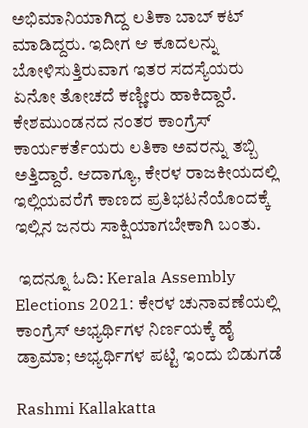ಅಭಿಮಾನಿಯಾಗಿದ್ದ ಲತಿಕಾ ಬಾಬ್ ಕಟ್ ಮಾಡಿದ್ದರು. ಇದೀಗ ಆ ಕೂದಲನ್ನು ಬೋಳಿಸುತ್ತಿರುವಾಗ ಇತರ ಸದಸ್ಯೆಯರು ಏನೋ ತೋಚದೆ ಕಣ್ಣೀರು ಹಾಕಿದ್ದಾರೆ. ಕೇಶಮುಂಡನದ ನಂತರ ಕಾಂಗ್ರೆಸ್ ಕಾರ್ಯಕರ್ತೆಯರು ಲತಿಕಾ ಅವರನ್ನು ತಬ್ಬಿ ಅತ್ತಿದ್ದಾರೆ. ಆದಾಗ್ಯೂ, ಕೇರಳ ರಾಜಕೀಯದಲ್ಲಿ ಇಲ್ಲಿಯವರೆಗೆ ಕಾಣದ ಪ್ರತಿಭಟನೆಯೊಂದಕ್ಕೆ ಇಲ್ಲಿನ ಜನರು ಸಾಕ್ಷಿಯಾಗಬೇಕಾಗಿ ಬಂತು.

 ಇದನ್ನೂ ಓದಿ: Kerala Assembly Elections 2021: ಕೇರಳ ಚುನಾವಣೆಯಲ್ಲಿ ಕಾಂಗ್ರೆಸ್ ಅಭ್ಯರ್ಥಿಗಳ ನಿರ್ಣಯಕ್ಕೆ ಹೈ ಡ್ರಾಮಾ; ಅಭ್ಯರ್ಥಿಗಳ ಪಟ್ಟಿ ಇಂದು ಬಿಡುಗಡೆ

Rashmi Kallakatta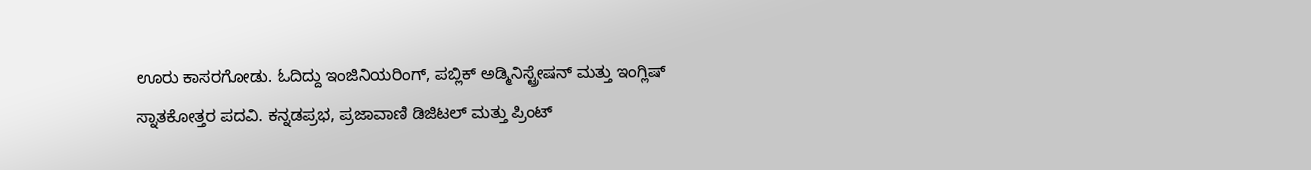ಊರು ಕಾಸರಗೋಡು. ಓದಿದ್ದು ಇಂಜಿನಿಯರಿಂಗ್, ಪಬ್ಲಿಕ್ ಅಡ್ಮಿನಿಸ್ಟ್ರೇಷನ್ ಮತ್ತು ಇಂಗ್ಲಿಷ್ ಸ್ನಾತಕೋತ್ತರ ಪದವಿ. ಕನ್ನಡಪ್ರಭ, ಪ್ರಜಾವಾಣಿ ಡಿಜಿಟಲ್ ಮತ್ತು ಪ್ರಿಂಟ್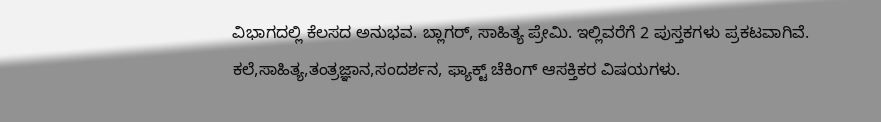ವಿಭಾಗದಲ್ಲಿ ಕೆಲಸದ ಅನುಭವ. ಬ್ಲಾಗರ್, ಸಾಹಿತ್ಯ ಪ್ರೇಮಿ. ಇಲ್ಲಿವರೆಗೆ 2 ಪುಸ್ತಕಗಳು ಪ್ರಕಟವಾಗಿವೆ. ಕಲೆ,ಸಾಹಿತ್ಯ,ತಂತ್ರಜ್ಞಾನ,ಸಂದರ್ಶನ, ಫ್ಯಾಕ್ಟ್ ಚೆಕಿಂಗ್ ಆಸಕ್ತಿಕರ ವಿಷಯಗಳು.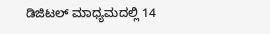ಡಿಜಿಟಲ್ ಮಾಧ್ಯಮದಲ್ಲಿ 14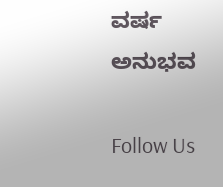ವರ್ಷ ಅನುಭವ

Follow Us